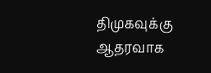திமுகவுக்கு ஆதரவாக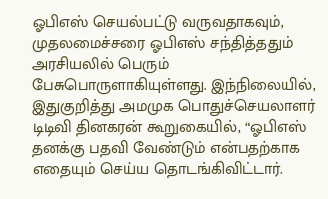ஓபிஎஸ் செயல்பட்டு வருவதாகவும், முதலமைச்சரை ஓபிஎஸ் சந்தித்ததும் அரசியலில் பெரும் பேசுபொருளாகியுள்ளது. இந்நிலையில், இதுகுறித்து அமமுக பொதுச்செயலாளர் டிடிவி தினகரன் கூறுகையில், “ஓபிஎஸ் தனக்கு பதவி வேண்டும் என்பதற்காக எதையும் செய்ய தொடங்கிவிட்டார்.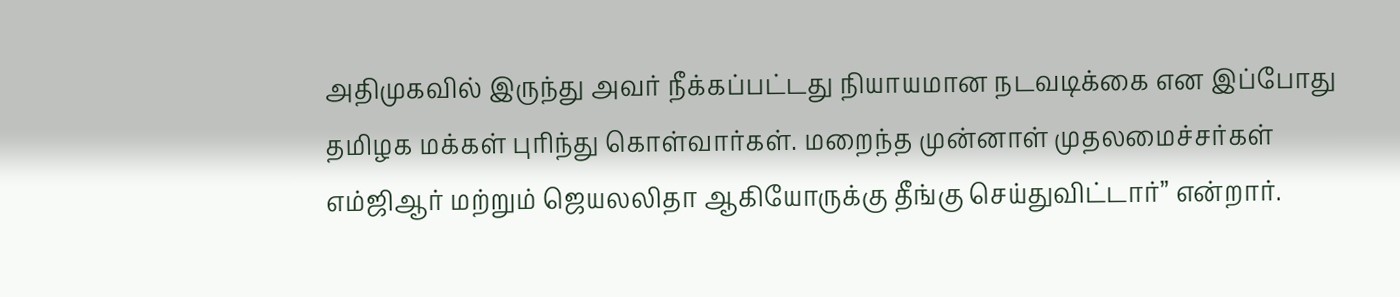அதிமுகவில் இருந்து அவர் நீக்கப்பட்டது நியாயமான நடவடிக்கை என இப்போது தமிழக மக்கள் புரிந்து கொள்வார்கள். மறைந்த முன்னாள் முதலமைச்சர்கள் எம்ஜிஆர் மற்றும் ஜெயலலிதா ஆகியோருக்கு தீங்கு செய்துவிட்டார்” என்றார்.